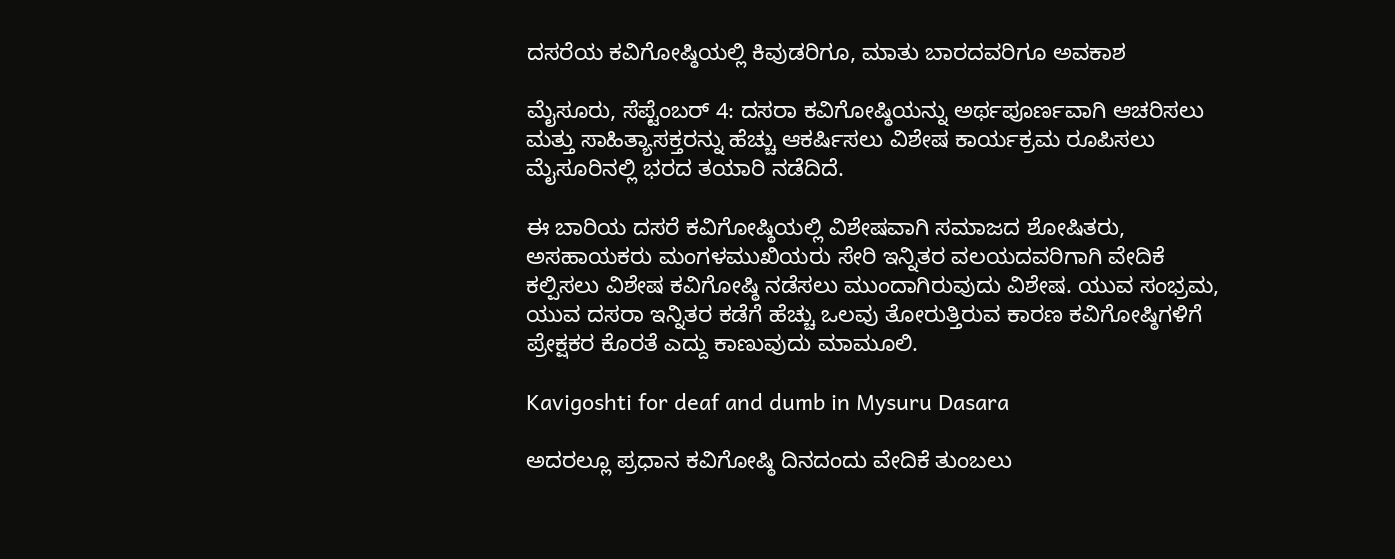ದಸರೆಯ ಕವಿಗೋಷ್ಠಿಯಲ್ಲಿ ಕಿವುಡರಿಗೂ, ಮಾತು ಬಾರದವರಿಗೂ ಅವಕಾಶ

ಮೈಸೂರು, ಸೆಪ್ಟೆಂಬರ್ 4: ದಸರಾ ಕವಿಗೋಷ್ಠಿಯನ್ನು ಅರ್ಥಪೂರ್ಣವಾಗಿ ಆಚರಿಸಲು ಮತ್ತು ಸಾಹಿತ್ಯಾಸಕ್ತರನ್ನು ಹೆಚ್ಚು ಆಕರ್ಷಿಸಲು ವಿಶೇಷ ಕಾರ್ಯಕ್ರಮ ರೂಪಿಸಲು ಮೈಸೂರಿನಲ್ಲಿ ಭರದ ತಯಾರಿ ನಡೆದಿದೆ.

ಈ ಬಾರಿಯ ದಸರೆ ಕವಿಗೋಷ್ಠಿಯಲ್ಲಿ ವಿಶೇಷವಾಗಿ ಸಮಾಜದ ಶೋಷಿತರು, ಅಸಹಾಯಕರು ಮಂಗಳಮುಖಿಯರು ಸೇರಿ ಇನ್ನಿತರ ವಲಯದವರಿಗಾಗಿ ವೇದಿಕೆ ಕಲ್ಪಿಸಲು ವಿಶೇಷ ಕವಿಗೋಷ್ಠಿ ನಡೆಸಲು ಮುಂದಾಗಿರುವುದು ವಿಶೇಷ. ಯುವ ಸಂಭ್ರಮ, ಯುವ ದಸರಾ ಇನ್ನಿತರ ಕಡೆಗೆ ಹೆಚ್ಚು ಒಲವು ತೋರುತ್ತಿರುವ ಕಾರಣ ಕವಿಗೋಷ್ಠಿಗಳಿಗೆ ಪ್ರೇಕ್ಷಕರ ಕೊರತೆ ಎದ್ದು ಕಾಣುವುದು ಮಾಮೂಲಿ.

Kavigoshti for deaf and dumb in Mysuru Dasara

ಅದರಲ್ಲೂ ಪ್ರಧಾನ ಕವಿಗೋಷ್ಠಿ ದಿನದಂದು ವೇದಿಕೆ ತುಂಬಲು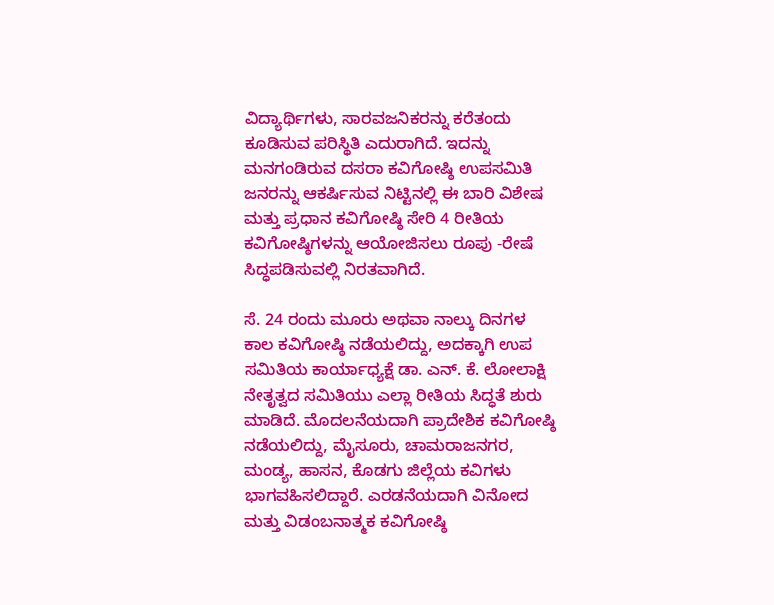ವಿದ್ಯಾರ್ಥಿಗಳು, ಸಾರವಜನಿಕರನ್ನು ಕರೆತಂದು ಕೂಡಿಸುವ ಪರಿಸ್ಥಿತಿ ಎದುರಾಗಿದೆ. ಇದನ್ನು ಮನಗಂಡಿರುವ ದಸರಾ ಕವಿಗೋಷ್ಠಿ ಉಪಸಮಿತಿ ಜನರನ್ನು ಆಕರ್ಷಿಸುವ ನಿಟ್ಟಿನಲ್ಲಿ ಈ ಬಾರಿ ವಿಶೇಷ ಮತ್ತು ಪ್ರಧಾನ ಕವಿಗೋಷ್ಠಿ ಸೇರಿ 4 ರೀತಿಯ ಕವಿಗೋಷ್ಠಿಗಳನ್ನು ಆಯೋಜಿಸಲು ರೂಪು -ರೇಷೆ ಸಿದ್ಧಪಡಿಸುವಲ್ಲಿ ನಿರತವಾಗಿದೆ.

ಸೆ. 24 ರಂದು ಮೂರು ಅಥವಾ ನಾಲ್ಕು ದಿನಗಳ ಕಾಲ ಕವಿಗೋಷ್ಠಿ ನಡೆಯಲಿದ್ದು, ಅದಕ್ಕಾಗಿ ಉಪ ಸಮಿತಿಯ ಕಾರ್ಯಾಧ್ಯಕ್ಷೆ ಡಾ. ಎನ್. ಕೆ. ಲೋಲಾಕ್ಷಿ ನೇತೃತ್ವದ ಸಮಿತಿಯು ಎಲ್ಲಾ ರೀತಿಯ ಸಿದ್ಧತೆ ಶುರು ಮಾಡಿದೆ. ಮೊದಲನೆಯದಾಗಿ ಪ್ರಾದೇಶಿಕ ಕವಿಗೋಷ್ಠಿ ನಡೆಯಲಿದ್ದು, ಮೈಸೂರು, ಚಾಮರಾಜನಗರ, ಮಂಡ್ಯ, ಹಾಸನ, ಕೊಡಗು ಜಿಲ್ಲೆಯ ಕವಿಗಳು ಭಾಗವಹಿಸಲಿದ್ದಾರೆ. ಎರಡನೆಯದಾಗಿ ವಿನೋದ ಮತ್ತು ವಿಡಂಬನಾತ್ಮಕ ಕವಿಗೋಷ್ಠಿ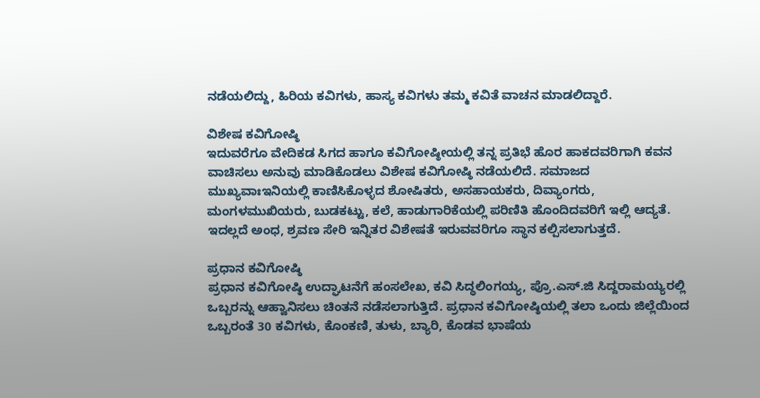ನಡೆಯಲಿದ್ದು, ಹಿರಿಯ ಕವಿಗಳು, ಹಾಸ್ಯ ಕವಿಗಳು ತಮ್ಮ ಕವಿತೆ ವಾಚನ ಮಾಡಲಿದ್ದಾರೆ.

ವಿಶೇಷ ಕವಿಗೋಷ್ಠಿ
ಇದುವರೆಗೂ ವೇದಿಕಡ ಸಿಗದ ಹಾಗೂ ಕವಿಗೋಷ್ಠೀಯಲ್ಲಿ ತನ್ನ ಪ್ರತಿಭೆ ಹೊರ ಹಾಕದವರಿಗಾಗಿ ಕವನ ವಾಚಿಸಲು ಅನುವು ಮಾಡಿಕೊಡಲು ವಿಶೇಷ ಕವಿಗೋಷ್ಠಿ ನಡೆಯಲಿದೆ. ಸಮಾಜದ ಮುಖ್ಯವಾಃಇನಿಯಲ್ಲಿ ಕಾಣಿಸಿಕೊಳ್ಳದ ಶೋಷಿತರು, ಅಸಹಾಯಕರು, ದಿವ್ಯಾಂಗರು, ಮಂಗಳಮುಖಿಯರು, ಬುಡಕಟ್ಟು, ಕಲೆ, ಹಾಡುಗಾರಿಕೆಯಲ್ಲಿ ಪರಿಣಿತಿ ಹೊಂದಿದವರಿಗೆ ಇಲ್ಲಿ ಆದ್ಯತೆ. ಇದಲ್ಲದೆ ಅಂಧ, ಶ್ರವಣ ಸೇರಿ ಇನ್ನಿತರ ವಿಶೇಷತೆ ಇರುವವರಿಗೂ ಸ್ಥಾನ ಕಲ್ಪಿಸಲಾಗುತ್ತದೆ.

ಪ್ರಧಾನ ಕವಿಗೋಷ್ಠಿ
ಪ್ರಧಾನ ಕವಿಗೋಷ್ಠಿ ಉದ್ಘಾಟನೆಗೆ ಹಂಸಲೇಖ, ಕವಿ ಸಿದ್ಧಲಿಂಗಯ್ಯ, ಪ್ರೊ.ಎಸ್.ಜಿ ಸಿದ್ದರಾಮಯ್ಯರಲ್ಲಿ ಒಬ್ಬರನ್ನು ಆಹ್ವಾನಿಸಲು ಚಿಂತನೆ ನಡೆಸಲಾಗುತ್ತಿದೆ. ಪ್ರಧಾನ ಕವಿಗೋಷ್ಠಿಯಲ್ಲಿ ತಲಾ ಒಂದು ಜಿಲ್ಲೆಯಿಂದ ಒಬ್ಬರಂತೆ 30 ಕವಿಗಳು, ಕೊಂಕಣಿ, ತುಳು, ಬ್ಯಾರಿ, ಕೊಡವ ಭಾಷೆಯ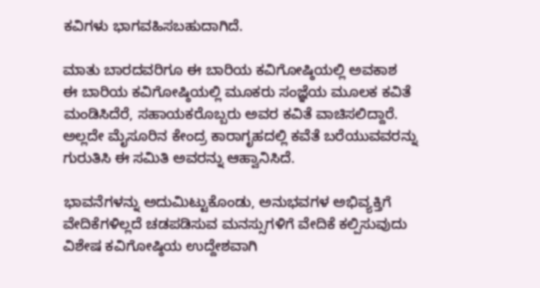ಕವಿಗಳು ಭಾಗವಹಿಸಬಹುದಾಗಿದೆ.

ಮಾತು ಬಾರದವರಿಗೂ ಈ ಬಾರಿಯ ಕವಿಗೋಷ್ಠಿಯಲ್ಲಿ ಅವಕಾಶ
ಈ ಬಾರಿಯ ಕವಿಗೋಷ್ಠಿಯಲ್ಲಿ ಮೂಕರು ಸಂಜ್ಞೆಯ ಮೂಲಕ ಕವಿತೆ ಮಂಡಿಸಿದೆರೆ, ಸಹಾಯಕರೊಬ್ಬರು ಅವರ ಕವಿತೆ ವಾಚಿಸಲಿದ್ದಾರೆ. ಅಲ್ಲದೇ ಮೈಸೂರಿನ ಕೇಂದ್ರ ಕಾರಾಗೃಹದಲ್ಲಿ ಕವೆತೆ ಬರೆಯುವವರನ್ನು ಗುರುತಿಸಿ ಈ ಸಮಿತಿ ಅವರನ್ನು ಆಹ್ವಾನಿಸಿದೆ.

ಭಾವನೆಗಳನ್ನು ಅದುಮಿಟ್ಟುಕೊಂಡು, ಅನುಭವಗಳ ಅಭಿವ್ಯಕ್ತಿಗೆ ವೇದಿಕೆಗಳಿಲ್ಲದೆ ಚಡಪಡಿಸುವ ಮನಸ್ಸುಗಳಿಗೆ ವೇದಿಕೆ ಕಲ್ಪಿಸುವುದು ವಿಶೇಷ ಕವಿಗೋಷ್ಠಿಯ ಉದ್ದೇಶವಾಗಿ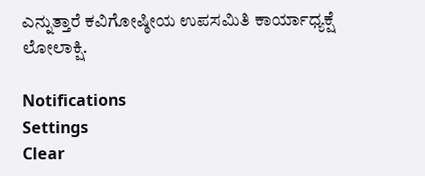ಎನ್ನುತ್ತಾರೆ ಕವಿಗೋಷ್ಠೀಯ ಉಪಸಮಿತಿ ಕಾರ್ಯಾಧ್ಯಕ್ಷೆ ಲೋಲಾಕ್ಷಿ.

Notifications
Settings
Clear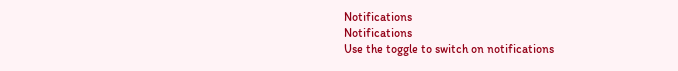Notifications
Notifications
Use the toggle to switch on notifications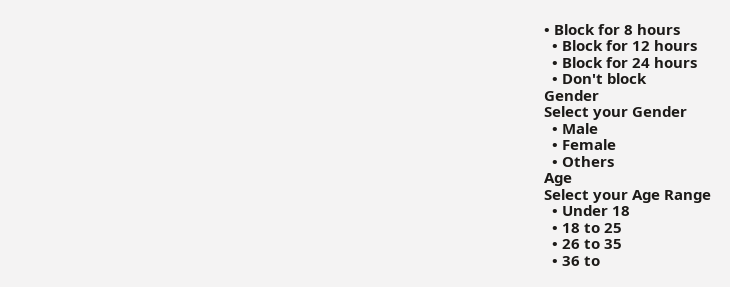• Block for 8 hours
  • Block for 12 hours
  • Block for 24 hours
  • Don't block
Gender
Select your Gender
  • Male
  • Female
  • Others
Age
Select your Age Range
  • Under 18
  • 18 to 25
  • 26 to 35
  • 36 to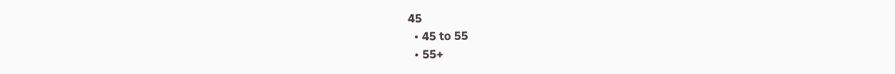45
  • 45 to 55
  • 55+